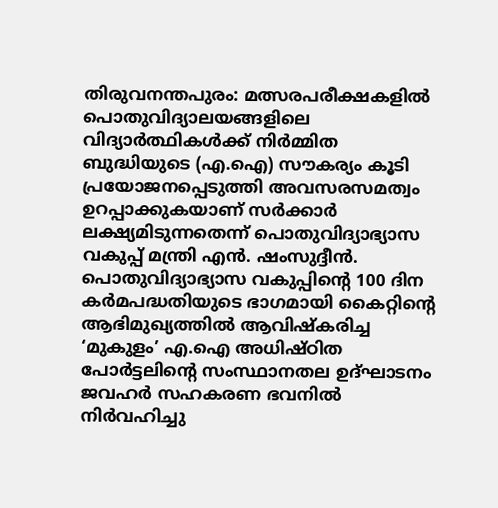തിരുവനന്തപുരം: മത്സരപരീക്ഷകളിൽ പൊതുവിദ്യാലയങ്ങളിലെ വിദ്യാർത്ഥികൾക്ക് നിർമ്മിത ബുദ്ധിയുടെ (എ.ഐ) സൗകര്യം കൂടി പ്രയോജനപ്പെടുത്തി അവസരസമത്വം ഉറപ്പാക്കുകയാണ് സർക്കാർ ലക്ഷ്യമിടുന്നതെന്ന് പൊതുവിദ്യാഭ്യാസ വകുപ്പ് മന്ത്രി എൻ. ഷംസുദ്ദീൻ. പൊതുവിദ്യാഭ്യാസ വകുപ്പിന്റെ 100 ദിന കർമപദ്ധതിയുടെ ഭാഗമായി കൈറ്റിന്റെ ആഭിമുഖ്യത്തിൽ ആവിഷ്കരിച്ച ‘മുകുളം’ എ.ഐ അധിഷ്ഠിത പോർട്ടലിന്റെ സംസ്ഥാനതല ഉദ്ഘാടനം ജവഹർ സഹകരണ ഭവനിൽ നിർവഹിച്ചു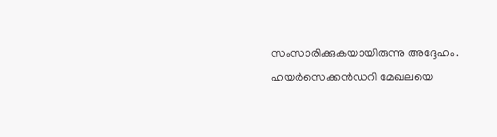സംസാരിക്കുകയായിരുന്നു അദ്ദേഹം. ഹയർസെക്കൻഡറി മേഖലയെ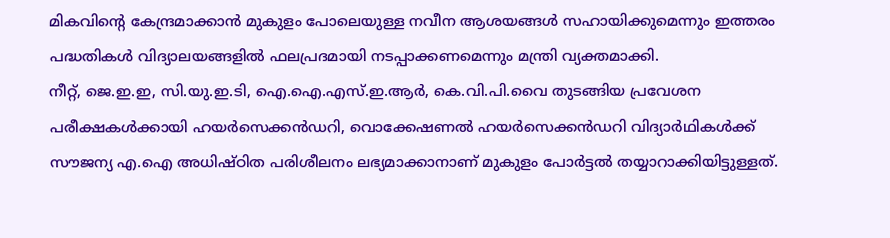മികവിന്റെ കേന്ദ്രമാക്കാൻ മുകുളം പോലെയുള്ള നവീന ആശയങ്ങൾ സഹായിക്കുമെന്നും ഇത്തരം പദ്ധതികൾ വിദ്യാലയങ്ങളിൽ ഫലപ്രദമായി നടപ്പാക്കണമെന്നും മന്ത്രി വ്യക്തമാക്കി.
നീറ്റ്, ജെ.ഇ.ഇ, സി.യു.ഇ.ടി, ഐ.ഐ.എസ്.ഇ.ആർ, കെ.വി.പി.വൈ തുടങ്ങിയ പ്രവേശന പരീക്ഷകൾക്കായി ഹയർസെക്കൻഡറി, വൊക്കേഷണൽ ഹയർസെക്കൻഡറി വിദ്യാർഥികൾക്ക് സൗജന്യ എ.ഐ അധിഷ്ഠിത പരിശീലനം ലഭ്യമാക്കാനാണ് മുകുളം പോർട്ടൽ തയ്യാറാക്കിയിട്ടുള്ളത്.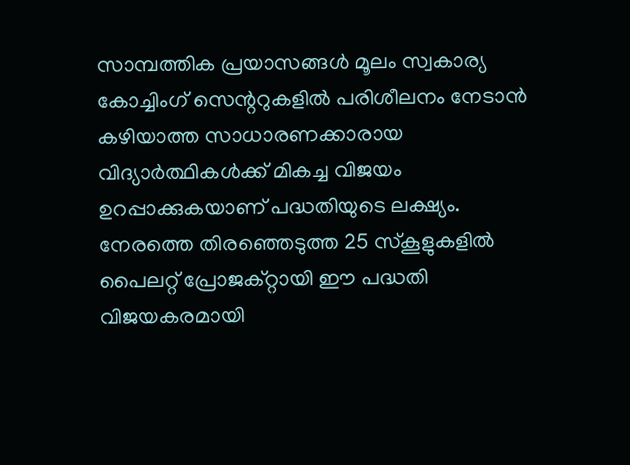സാമ്പത്തിക പ്രയാസങ്ങൾ മൂലം സ്വകാര്യ കോച്ചിംഗ് സെന്ററുകളിൽ പരിശീലനം നേടാൻ കഴിയാത്ത സാധാരണക്കാരായ വിദ്യാർത്ഥികൾക്ക് മികച്ച വിജയം ഉറപ്പാക്കുകയാണ് പദ്ധതിയുടെ ലക്ഷ്യം. നേരത്തെ തിരഞ്ഞെടുത്ത 25 സ്കൂളുകളിൽ പൈലറ്റ് പ്രോജക്റ്റായി ഈ പദ്ധതി വിജയകരമായി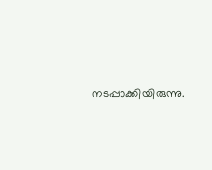നടപ്പാക്കിയിരുന്നു.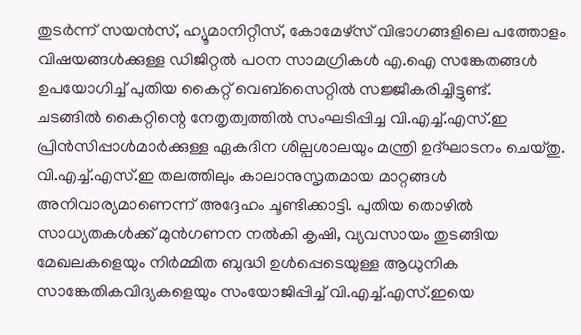തുടർന്ന് സയൻസ്, ഹ്യൂമാനിറ്റീസ്, കോമേഴ്സ് വിഭാഗങ്ങളിലെ പത്തോളം വിഷയങ്ങൾക്കുള്ള ഡിജിറ്റൽ പഠന സാമഗ്രികൾ എ.ഐ സങ്കേതങ്ങൾ ഉപയോഗിച്ച് പുതിയ കൈറ്റ് വെബ്സൈറ്റിൽ സജ്ജീകരിച്ചിട്ടുണ്ട്.
ചടങ്ങിൽ കൈറ്റിന്റെ നേതൃത്വത്തിൽ സംഘടിപ്പിച്ച വി.എച്ച്.എസ്.ഇ പ്രിൻസിപ്പാൾമാർക്കുള്ള ഏകദിന ശില്പശാലയും മന്ത്രി ഉദ്ഘാടനം ചെയ്തു. വി.എച്ച്.എസ്.ഇ തലത്തിലും കാലാനുസൃതമായ മാറ്റങ്ങൾ അനിവാര്യമാണെന്ന് അദ്ദേഹം ചൂണ്ടിക്കാട്ടി. പുതിയ തൊഴിൽ സാധ്യതകൾക്ക് മുൻഗണന നൽകി കൃഷി, വ്യവസായം തുടങ്ങിയ മേഖലകളെയും നിർമ്മിത ബുദ്ധി ഉൾപ്പെടെയുള്ള ആധുനിക സാങ്കേതികവിദ്യകളെയും സംയോജിപ്പിച്ച് വി.എച്ച്.എസ്.ഇയെ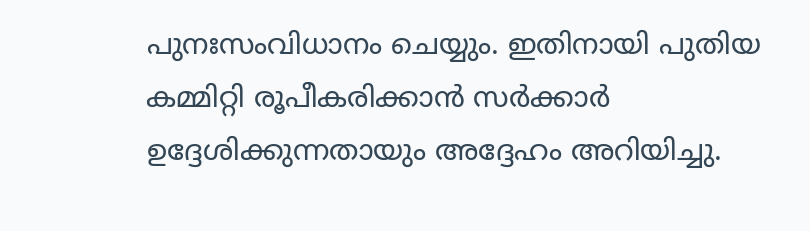പുനഃസംവിധാനം ചെയ്യും. ഇതിനായി പുതിയ കമ്മിറ്റി രൂപീകരിക്കാൻ സർക്കാർ ഉദ്ദേശിക്കുന്നതായും അദ്ദേഹം അറിയിച്ചു.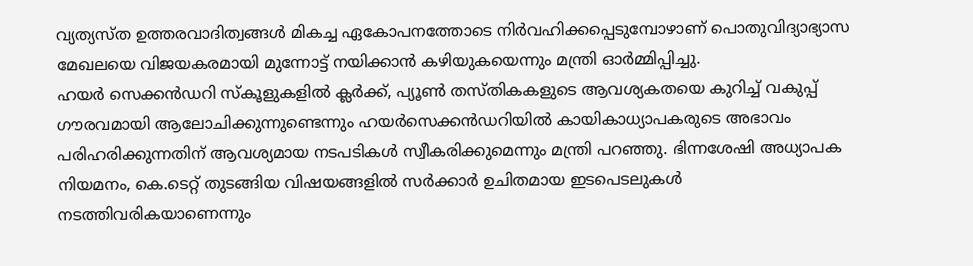വ്യത്യസ്ത ഉത്തരവാദിത്വങ്ങൾ മികച്ച ഏകോപനത്തോടെ നിർവഹിക്കപ്പെടുമ്പോഴാണ് പൊതുവിദ്യാഭ്യാസ മേഖലയെ വിജയകരമായി മുന്നോട്ട് നയിക്കാൻ കഴിയുകയെന്നും മന്ത്രി ഓർമ്മിപ്പിച്ചു.
ഹയർ സെക്കൻഡറി സ്കൂളുകളിൽ ക്ലർക്ക്, പ്യൂൺ തസ്തികകളുടെ ആവശ്യകതയെ കുറിച്ച് വകുപ്പ് ഗൗരവമായി ആലോചിക്കുന്നുണ്ടെന്നും ഹയർസെക്കൻഡറിയിൽ കായികാധ്യാപകരുടെ അഭാവം പരിഹരിക്കുന്നതിന് ആവശ്യമായ നടപടികൾ സ്വീകരിക്കുമെന്നും മന്ത്രി പറഞ്ഞു. ഭിന്നശേഷി അധ്യാപക നിയമനം, കെ.ടെറ്റ് തുടങ്ങിയ വിഷയങ്ങളിൽ സർക്കാർ ഉചിതമായ ഇടപെടലുകൾ നടത്തിവരികയാണെന്നും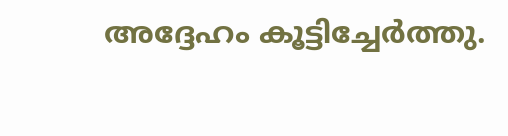അദ്ദേഹം കൂട്ടിച്ചേർത്തു.